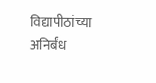विद्यापीठांच्या अनिर्बंध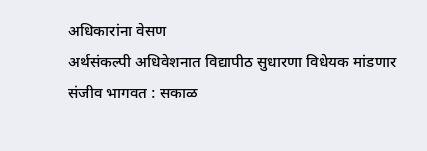अधिकारांना वेसण
अर्थसंकल्पी अधिवेशनात विद्यापीठ सुधारणा विधेयक मांडणार
संजीव भागवत : सकाळ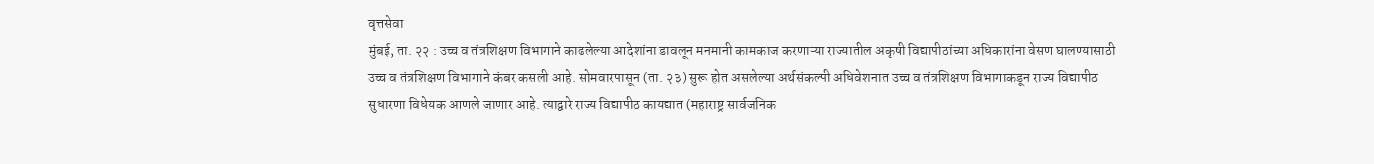वृत्तसेवा
मुंबई, ता. २२ : उच्च व तंत्रशिक्षण विभागाने काढलेल्या आदेशांना डावलून मनमानी कामकाज करणाऱ्या राज्यातील अकृषी विद्यापीठांच्या अधिकारांना वेसण घालण्यासाठी उच्च व तंत्रशिक्षण विभागाने कंबर कसली आहे. सोमवारपासून (ता. २३) सुरू होत असलेल्या अर्थसंकल्पी अधिवेशनात उच्च व तंत्रशिक्षण विभागाकडून राज्य विद्यापीठ सुधारणा विधेयक आणले जाणार आहे. त्याद्वारे राज्य विद्यापीठ कायद्यात (महाराष्ट्र सार्वजनिक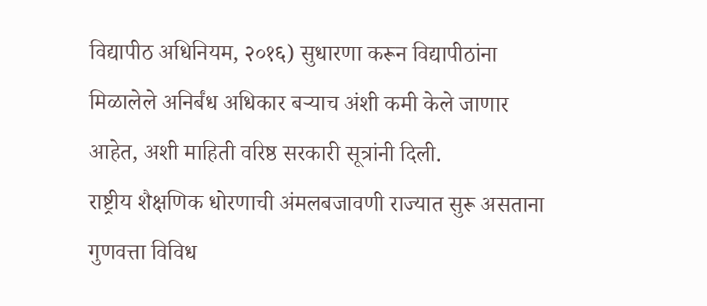विद्यापीठ अधिनियम, २०१६) सुधारणा करून विद्यापीठांना मिळालेले अनिर्बंध अधिकार बऱ्याच अंशी कमी केले जाणार आहेत, अशी माहिती वरिष्ठ सरकारी सूत्रांनी दिली.
राष्ट्रीय शैक्षणिक धोरणाची अंमलबजावणी राज्यात सुरू असताना गुणवत्ता विविध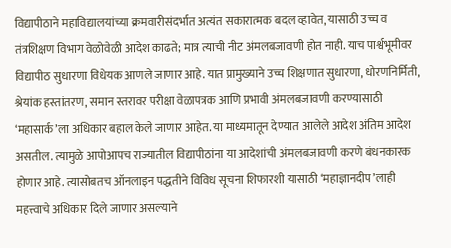विद्यापीठाने महाविद्यालयांच्या क्रमवारीसंदर्भात अत्यंत सकारात्मक बदल व्हावेत, यासाठी उच्च व तंत्रशिक्षण विभाग वेळोवेळी आदेश काढते; मात्र त्याची नीट अंमलबजावणी होत नाही. याच पार्श्वभूमीवर विद्यापीठ सुधारणा विधेयक आणले जाणार आहे. यात प्रामुख्याने उच्च शिक्षणात सुधारणा, धोरणनिर्मिती, श्रेयांक हस्तांतरण, समान स्तरावर परीक्षा वेळापत्रक आणि प्रभावी अंमलबजावणी करण्यासाठी ‘महासार्क’ला अधिकार बहाल केले जाणार आहेत. या माध्यमातून देण्यात आलेले आदेश अंतिम आदेश असतील. त्यामुळे आपोआपच राज्यातील विद्यापीठांना या आदेशांची अंमलबजावणी करणे बंधनकारक होणार आहे. त्यासोबतच ऑनलाइन पद्धतीने विविध सूचना शिफारशी यासाठी ‘महाज्ञानदीप’लाही महत्त्वाचे अधिकार दिले जाणार असल्याने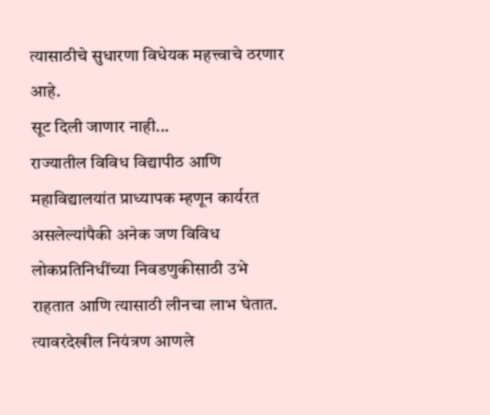त्यासाठीचे सुधारणा विधेयक महत्त्वाचे ठरणार आहे.
सूट दिली जाणार नाही...
राज्यातील विविध विद्यापीठ आणि महाविद्यालयांत प्राध्यापक म्हणून कार्यरत असलेल्यांपैकी अनेक जण विविध लोकप्रतिनिधींच्या निवडणुकीसाठी उभे राहतात आणि त्यासाठी लीनचा लाभ घेतात. त्यावरदेखील नियंत्रण आणले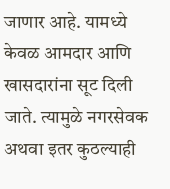जाणार आहे. यामध्ये केवळ आमदार आणि खासदारांना सूट दिली जाते. त्यामुळे नगरसेवक अथवा इतर कुठल्याही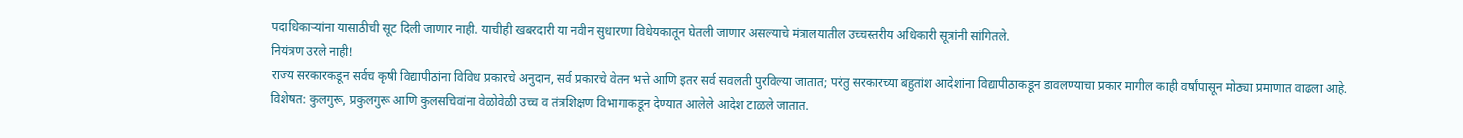पदाधिकाऱ्यांना यासाठीची सूट दिली जाणार नाही. याचीही खबरदारी या नवीन सुधारणा विधेयकातून घेतली जाणार असल्याचे मंत्रालयातील उच्चस्तरीय अधिकारी सूत्रांनी सांगितले.
नियंत्रण उरले नाही!
राज्य सरकारकडून सर्वच कृषी विद्यापीठांना विविध प्रकारचे अनुदान, सर्व प्रकारचे वेतन भत्ते आणि इतर सर्व सवलती पुरविल्या जातात; परंतु सरकारच्या बहुतांश आदेशांना विद्यापीठाकडून डावलण्याचा प्रकार मागील काही वर्षांपासून मोठ्या प्रमाणात वाढला आहे. विशेषत: कुलगुरू, प्रकुलगुरू आणि कुलसचिवांना वेळोवेळी उच्च व तंत्रशिक्षण विभागाकडून देण्यात आलेले आदेश टाळले जातात.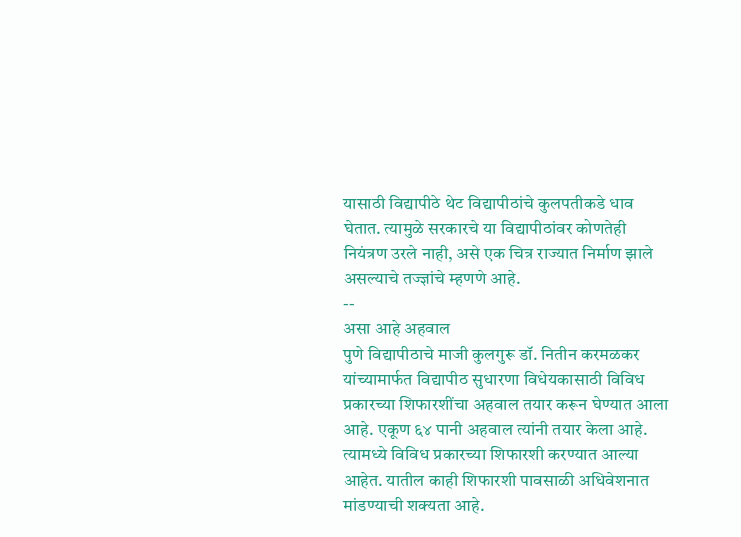यासाठी विद्यापीठे थेट विद्यापीठांचे कुलपतीकडे धाव घेतात. त्यामुळे सरकारचे या विद्यापीठांवर कोणतेही नियंत्रण उरले नाही, असे एक चित्र राज्यात निर्माण झाले असल्याचे तज्ज्ञांचे म्हणणे आहे.
--
असा आहे अहवाल
पुणे विद्यापीठाचे माजी कुलगुरू डॉ. नितीन करमळकर यांच्यामार्फत विद्यापीठ सुधारणा विधेयकासाठी विविध प्रकारच्या शिफारशींचा अहवाल तयार करून घेण्यात आला आहे. एकूण ६४ पानी अहवाल त्यांनी तयार केला आहे. त्यामध्ये विविध प्रकारच्या शिफारशी करण्यात आल्या आहेत. यातील काही शिफारशी पावसाळी अधिवेशनात मांडण्याची शक्यता आहे.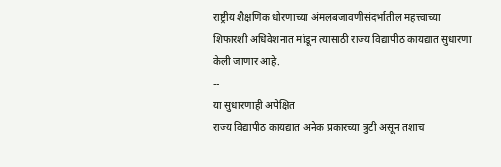राष्ट्रीय शैक्षणिक धोरणाच्या अंमलबजावणीसंदर्भातील महत्त्वाच्या शिफारशी अधिवेशनात मांडून त्यासाठी राज्य विद्यापीठ कायद्यात सुधारणा केली जाणार आहे.
--
या सुधारणाही अपेक्षित
राज्य विद्यापीठ कायद्यात अनेक प्रकारच्या त्रुटी असून तशाच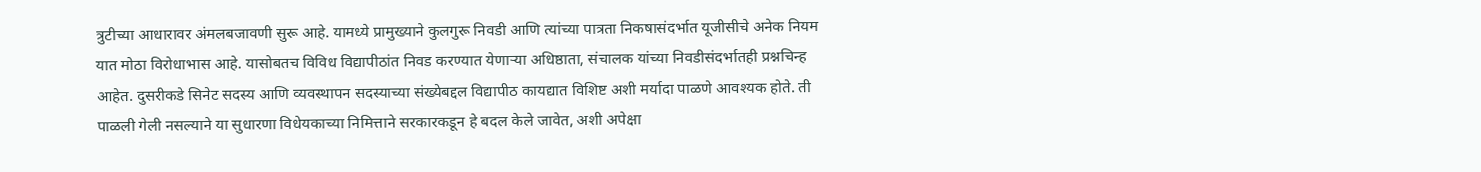त्रुटीच्या आधारावर अंमलबजावणी सुरू आहे. यामध्ये प्रामुख्याने कुलगुरू निवडी आणि त्यांच्या पात्रता निकषासंदर्भात यूजीसीचे अनेक नियम यात मोठा विरोधाभास आहे. यासोबतच विविध विद्यापीठांत निवड करण्यात येणाऱ्या अधिष्ठाता, संचालक यांच्या निवडीसंदर्भातही प्रश्नचिन्ह आहेत. दुसरीकडे सिनेट सदस्य आणि व्यवस्थापन सदस्याच्या संख्येबद्दल विद्यापीठ कायद्यात विशिष्ट अशी मर्यादा पाळणे आवश्यक होते. ती पाळली गेली नसल्याने या सुधारणा विधेयकाच्या निमित्ताने सरकारकडून हे बदल केले जावेत, अशी अपेक्षा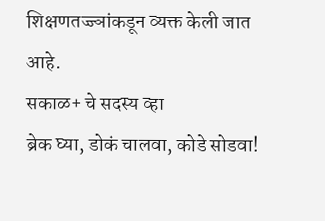शिक्षणतज्ज्ञांकडून व्यक्त केली जात आहे.
सकाळ+ चे सदस्य व्हा
ब्रेक घ्या, डोकं चालवा, कोडे सोडवा!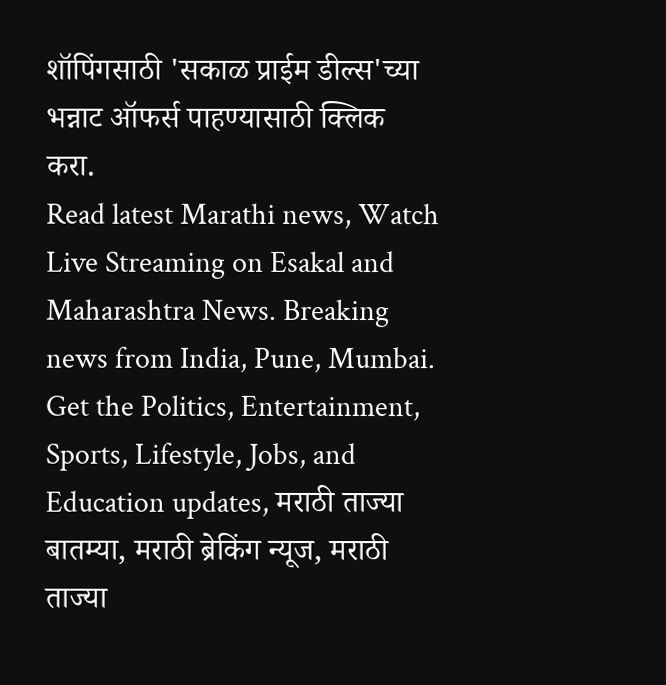शॉपिंगसाठी 'सकाळ प्राईम डील्स'च्या भन्नाट ऑफर्स पाहण्यासाठी क्लिक करा.
Read latest Marathi news, Watch Live Streaming on Esakal and Maharashtra News. Breaking news from India, Pune, Mumbai. Get the Politics, Entertainment, Sports, Lifestyle, Jobs, and Education updates, मराठी ताज्या बातम्या, मराठी ब्रेकिंग न्यूज, मराठी ताज्या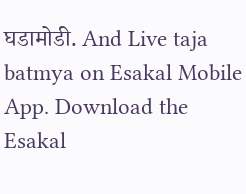घडामोडी. And Live taja batmya on Esakal Mobile App. Download the Esakal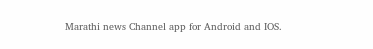Marathi news Channel app for Android and IOS.